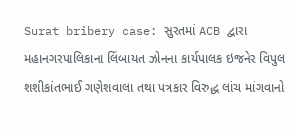Surat bribery case: સુરતમાં ACB દ્વારા મહાનગરપાલિકાના લિંબાયત ઝોનના કાર્યપાલક ઇજનેર વિપુલ શશીકાંતભાઈ ગણેશવાલા તથા પત્રકાર વિરુદ્ધ લાંચ માંગવાનો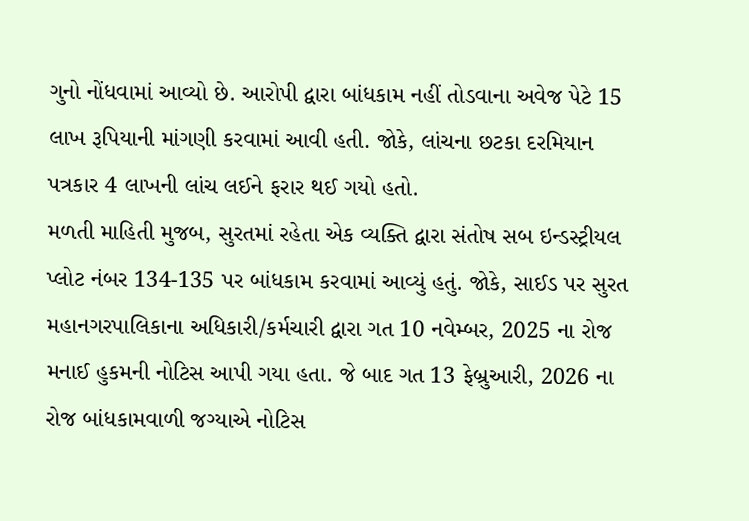ગુનો નોંધવામાં આવ્યો છે. આરોપી દ્વારા બાંધકામ નહીં તોડવાના અવેજ પેટે 15 લાખ રૂપિયાની માંગણી કરવામાં આવી હતી. જોકે, લાંચના છટકા દરમિયાન પત્રકાર 4 લાખની લાંચ લઈને ફરાર થઈ ગયો હતો.
મળતી માહિતી મુજબ, સુરતમાં રહેતા એક વ્યક્તિ દ્વારા સંતોષ સબ ઇન્ડસ્ટ્રીયલ પ્લોટ નંબર 134-135 પર બાંધકામ કરવામાં આવ્યું હતું. જોકે, સાઈડ પર સુરત મહાનગરપાલિકાના અધિકારી/કર્મચારી દ્વારા ગત 10 નવેમ્બર, 2025 ના રોજ મનાઈ હુકમની નોટિસ આપી ગયા હતા. જે બાદ ગત 13 ફેબ્રુઆરી, 2026 ના રોજ બાંધકામવાળી જગ્યાએ નોટિસ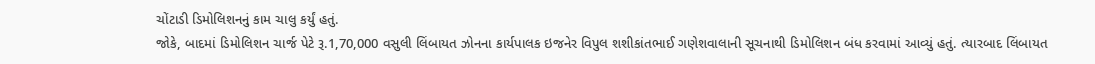ચોંટાડી ડિમોલિશનનું કામ ચાલુ કર્યું હતું.
જોકે, બાદમાં ડિમોલિશન ચાર્જ પેટે રૂ.1,70,000 વસુલી લિંબાયત ઝોનના કાર્યપાલક ઇજનેર વિપુલ શશીકાંતભાઈ ગણેશવાલાની સૂચનાથી ડિમોલિશન બંધ કરવામાં આવ્યું હતું. ત્યારબાદ લિંબાયત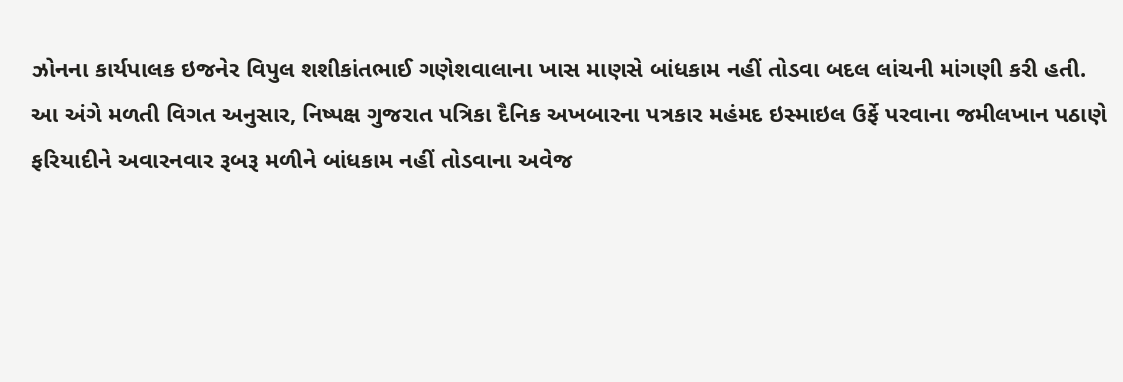ઝોનના કાર્યપાલક ઇજનેર વિપુલ શશીકાંતભાઈ ગણેશવાલાના ખાસ માણસે બાંધકામ નહીં તોડવા બદલ લાંચની માંગણી કરી હતી.
આ અંગે મળતી વિગત અનુસાર, નિષ્પક્ષ ગુજરાત પત્રિકા દૈનિક અખબારના પત્રકાર મહંમદ ઇસ્માઇલ ઉર્ફે પરવાના જમીલખાન પઠાણે ફરિયાદીને અવારનવાર રૂબરૂ મળીને બાંધકામ નહીં તોડવાના અવેજ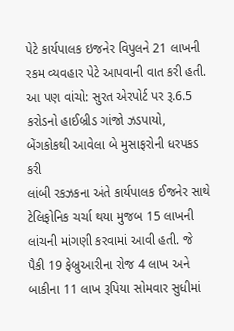પેટે કાર્યપાલક ઇજનેર વિપુલને 21 લાખની રકમ વ્યવહાર પેટે આપવાની વાત કરી હતી.
આ પણ વાંચો: સુરત એરપોર્ટ પર રૂ.6.5 કરોડનો હાઈબ્રીડ ગાંજો ઝડપાયો, બેંગકોકથી આવેલા બે મુસાફરોની ધરપકડ કરી
લાંબી રકઝકના અંતે કાર્યપાલક ઈજનેર સાથે ટેલિફોનિક ચર્ચા થયા મુજબ 15 લાખની લાંચની માંગણી કરવામાં આવી હતી. જે પૈકી 19 ફેબ્રુઆરીના રોજ 4 લાખ અને બાકીના 11 લાખ રૂપિયા સોમવાર સુધીમાં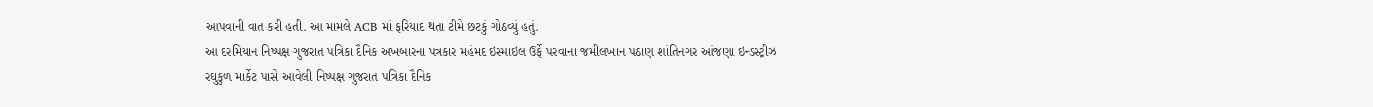આપવાની વાત કરી હતી. આ મામલે ACB માં ફરિયાદ થતા ટીમે છટકું ગોઠવ્યું હતું.
આ દરમિયાન નિષ્પક્ષ ગુજરાત પત્રિકા દૈનિક અખબારના પત્રકાર મહંમદ ઇસ્માઇલ ઉર્ફે પરવાના જમીલખાન પઠાણ શાંતિનગર આંજણા ઇન્ડસ્ટ્રીઝ રઘુકુળ માર્કેટ પાસે આવેલી નિષ્પક્ષ ગુજરાત પત્રિકા દૈનિક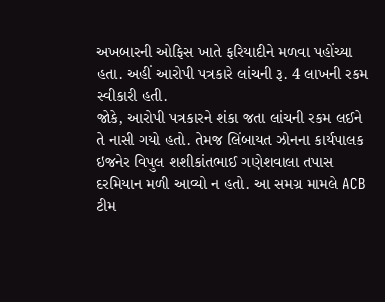અખબારની ઓફિસ ખાતે ફરિયાદીને મળવા પહોંચ્યા હતા. અહીં આરોપી પત્રકારે લાંચની રૂ. 4 લાખની રકમ સ્વીકારી હતી.
જોકે, આરોપી પત્રકારને શંકા જતા લાંચની રકમ લઈને તે નાસી ગયો હતો. તેમજ લિંબાયત ઝોનના કાર્યપાલક ઇજનેર વિપુલ શશીકાંતભાઈ ગણેશવાલા તપાસ દરમિયાન મળી આવ્યો ન હતો. આ સમગ્ર મામલે ACB ટીમ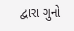દ્વારા ગુનો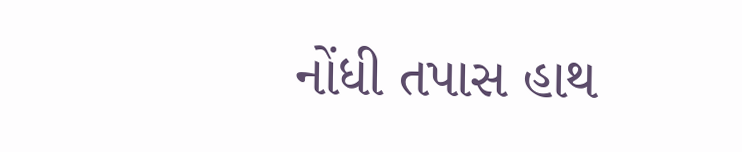નોંધી તપાસ હાથ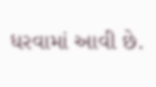ધરવામાં આવી છે.